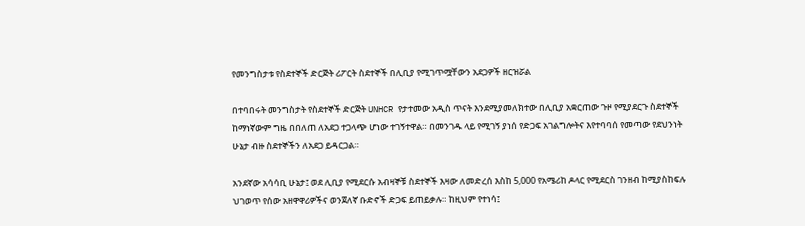የመንግስታቱ የስደተኞች ድርጅት ሪፖርት ስደተኞች በሊቢያ የሚገጥሟቸውን አደጋዎች ዘርዝሯል

በተባበሩት መንግስታት የስደተኞች ድርጅት UNHCR የታተመው አዲስ ጥናት እንደሚያመለክተው በሊቢያ አቋርጠው ጉዞ የሚያደርጉ ስደተኞች ከማነኛውም ግዜ በበለጠ ለአደጋ ተጋላጭ ሆነው ተገኝተዋል። በመንገዱ ላይ የሚገኝ ያነሰ የድጋፍ አገልግሎትና እየተባባሰ የመጣው የደህንነት ሁኔታ ብዙ ስደተኞችን ለአደጋ ይዳርጋል።

አንደኛው አሳሳቢ ሁኔታ፤ ወደ ሊቢያ የሚደርሱ አብዛኞቹ ስደተኞች እዛው ለመድረሰ እስከ 5,000 የአሜሪከ ዶላር የሚደርስ ገንዘብ ከሚያስከፍሉ ህገወጥ የሰው አዘዋዋሪዎችና ወንጀለኛ ቡድኖች ድጋፍ ይጠይቃሉ። ከዚህም የተነሳ፤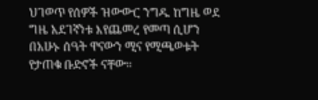ህገወጥ የሰዎች ዝውውር ንግዱ ከግዜ ወደ ግዜ አደገኛነቱ እየጨመረ የመጣ ሲሆን በአሁኑ ሰዓት ዋናውን ሚና የሚጫወቱት የታጠቁ ቡድኖች ናቸው።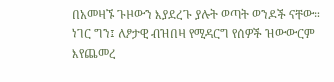በአመዛኙ ጉዞውን እያደረጉ ያሉት ወጣት ወንዶች ናቸው። ነገር ግን፤ ለፆታዊ ብዝበዛ የሚዳርግ የሰዎች ዝውውርም እየጨመረ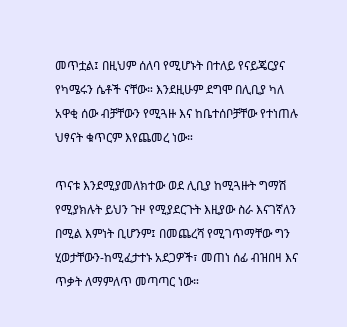መጥቷል፤ በዚህም ሰለባ የሚሆኑት በተለይ የናይጄርያና የካሜሩን ሴቶች ናቸው። እንደዚሁም ደግሞ በሊቢያ ካለ አዋቂ ሰው ብቻቸውን የሚጓዙ እና ከቤተሰቦቻቸው የተነጠሉ ህፃናት ቁጥርም እየጨመረ ነው።

ጥናቱ እንደሚያመለክተው ወደ ሊቢያ ከሚጓዙት ግማሽ የሚያክሉት ይህን ጉዞ የሚያደርጉት እዚያው ስራ እናገኛለን በሚል እምነት ቢሆንም፤ በመጨረሻ የሚገጥማቸው ግን ሂወታቸውን-ከሚፈታተኑ አደጋዎች፣ መጠነ ሰፊ ብዝበዛ እና ጥቃት ለማምለጥ መጣጣር ነው።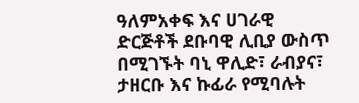ዓለምአቀፍ እና ሀገራዊ ድርጅቶች ደቡባዊ ሊቢያ ውስጥ በሚገኙት ባኒ ዋሊድ፣ ራብያና፣ ታዘርቡ እና ኩፊራ የሚባሉት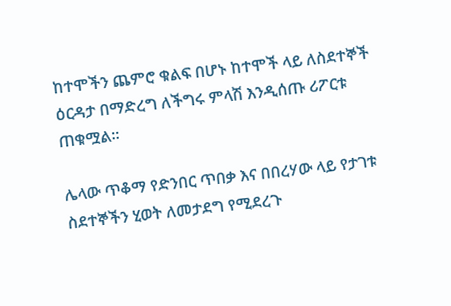ከተሞችን ጨምሮ ቁልፍ በሆኑ ከተሞች ላይ ለስደተኞች ዕርዳታ በማድረግ ለችግሩ ምላሽ እንዲሰጡ ሪፖርቱ ጠቁሟል።

ሌላው ጥቆማ የድንበር ጥበቃ እና በበረሃው ላይ የታገቱ ስደተኞችን ሂወት ለመታደግ የሚደረጉ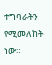ተግባራትን የሚመለከት ነው።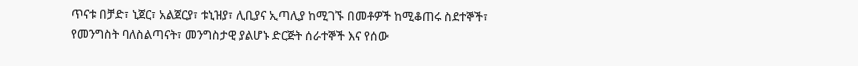ጥናቱ በቻድ፣ ኒጀር፣ አልጀርያ፣ ቱኒዝያ፣ ሊቢያና ኢጣሊያ ከሚገኙ በመቶዎች ከሚቆጠሩ ስደተኞች፣ የመንግስት ባለስልጣናት፣ መንግስታዊ ያልሆኑ ድርጅት ሰራተኞች እና የሰው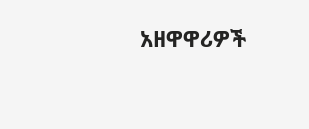አዘዋዋሪዎች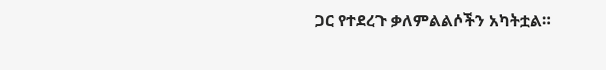ጋር የተደረጉ ቃለምልልሶችን አካትቷል።